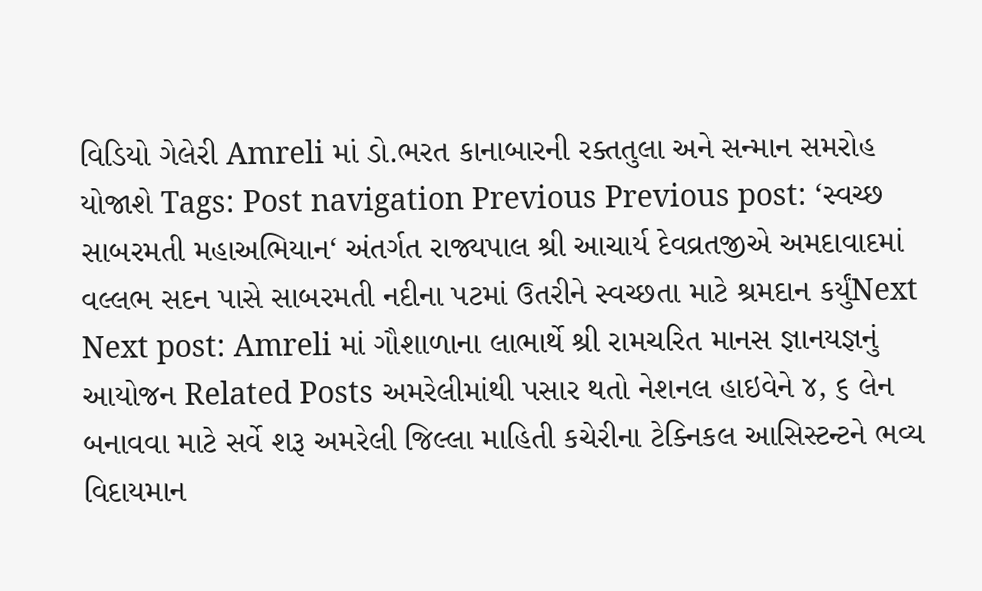વિડિયો ગેલેરી Amreli માં ડો.ભરત કાનાબારની રક્તતુલા અને સન્માન સમરોહ યોજાશે Tags: Post navigation Previous Previous post: ‘સ્વચ્છ સાબરમતી મહાઅભિયાન‘ અંતર્ગત રાજ્યપાલ શ્રી આચાર્ય દેવવ્રતજીએ અમદાવાદમાં વલ્લભ સદન પાસે સાબરમતી નદીના પટમાં ઉતરીને સ્વચ્છતા માટે શ્રમદાન કર્યુંNext Next post: Amreli માં ગૌશાળાના લાભાર્થે શ્રી રામચરિત માનસ જ્ઞાનયજ્ઞનું આયોજન Related Posts અમરેલીમાંથી પસાર થતો નેશનલ હાઇવેને ૪, ૬ લેન બનાવવા માટે સર્વે શરૂ અમરેલી જિલ્લા માહિતી કચેરીના ટેક્નિકલ આસિસ્ટન્ટને ભવ્ય વિદાયમાન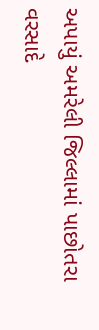અપાયું અમરેલી જિલ્લામાં પાછોતરા વરસાદે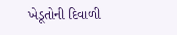ખેડૂતોની દિવાળી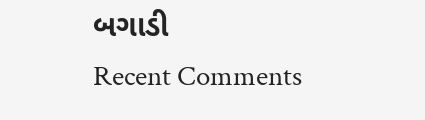બગાડી
Recent Comments